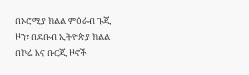በኦሮሚያ ክልል ምዕራብ ጉጂ ዞን፣ በደቡብ ኢትዮጵያ ክልል በኮሬ እና ቡርጂ ዞኖች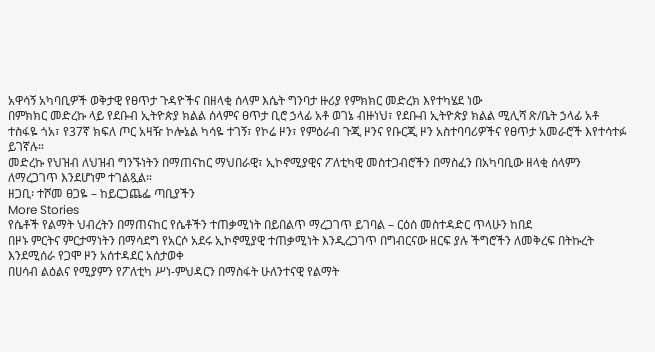አዋሳኝ አካባቢዎች ወቅታዊ የፀጥታ ጉዳዮችና በዘላቂ ሰላም እሴት ግንባታ ዙሪያ የምክክር መድረክ እየተካሄደ ነው
በምክክር መድረኩ ላይ የደቡብ ኢትዮጵያ ክልል ሰላምና ፀጥታ ቢሮ ኃላፊ አቶ ወገኔ ብዙነህ፣ የደቡብ ኢትዮጵያ ክልል ሚሊሻ ጽ/ቤት ኃላፊ አቶ ተስፋዬ ጎአ፣ የ37ኛ ክፍለ ጦር አዛዥ ኮሎኔል ካሳዬ ተገኝ፣ የኮሬ ዞን፣ የምዕራብ ጉጂ ዞንና የቡርጂ ዞን አስተባባሪዎችና የፀጥታ አመራሮች እየተሳተፉ ይገኛሉ።
መድረኩ የህዝብ ለህዝብ ግንኙነትን በማጠናከር ማህበራዊ፣ ኢኮኖሚያዊና ፖለቲካዊ መስተጋብሮችን በማስፈን በአካባቢው ዘላቂ ሰላምን ለማረጋገጥ እንደሆነም ተገልጿል።
ዘጋቢ፡ ተሾመ ፀጋዬ – ከይርጋጨፌ ጣቢያችን
More Stories
የሴቶች የልማት ህብረትን በማጠናከር የሴቶችን ተጠቃሚነት በይበልጥ ማረጋገጥ ይገባል – ርዕሰ መስተዳድር ጥላሁን ከበደ
በዞኑ ምርትና ምርታማነትን በማሳደግ የአርሶ አደሩ ኢኮኖሚያዊ ተጠቃሚነት እንዲረጋገጥ በግብርናው ዘርፍ ያሉ ችግሮችን ለመቅረፍ በትኩረት እንደሚሰራ የጋሞ ዞን አሰተዳደር አሰታወቀ
በሀሳብ ልዕልና የሚያምን የፖለቲካ ሥነ-ምህዳርን በማስፋት ሁለንተናዊ የልማት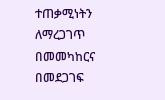ተጠቃሚነትን ለማረጋገጥ በመመካከርና በመደጋገፍ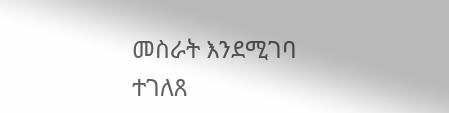መስራት እንደሚገባ ተገለጸ